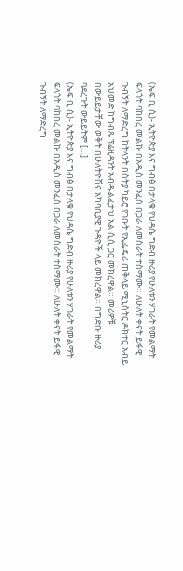(ኤፍ ቢ ሲ)- ኢትዮጵያ እና ግብፅ በታላቁ የህዳሴ ግድብ ዙሪያ የሁለቱን ሃገራት የመልማት ፍላጎት ባከበረ መልኩ በአዲስ መንፈስ በጋራ ለመስራት ተስማሙ። ለሁለት ቀናት ይፋዊ ጉብኝት ለማድረግ ከትላንት በስትያ ካይሮ የገቡት የኢፌዴሪ ጠቅላይ ሚኒስትር ዶክተር አብይ አህመድ ከግብጹ ፕሬዚዳንት አብዱልፈታህ አል ሲሲ ጋር መክረዋል። መሪዎቹ በውይይታቸው ወቅት በሁለትዮሽና አካባቢያዊ ጉዳዮች ላይ መክረዋል። በግድቡ ዙሪያ ባደረጉት ውይይትም […]
(ኤፍ ቢ ሲ)- ኢትዮጵያ እና ግብፅ በታላቁ የህዳሴ ግድብ ዙሪያ የሁለቱን ሃገራት የመልማት ፍላጎት ባከበረ መልኩ በአዲስ መንፈስ በጋራ ለመስራት ተስማሙ። ለሁለት ቀናት ይፋዊ ጉብኝት ለማድረግ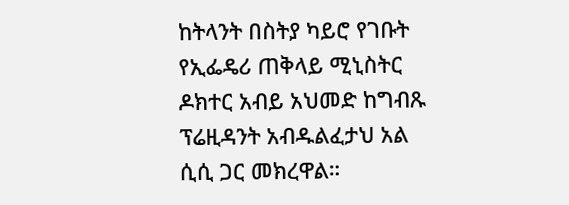ከትላንት በስትያ ካይሮ የገቡት የኢፌዴሪ ጠቅላይ ሚኒስትር ዶክተር አብይ አህመድ ከግብጹ ፕሬዚዳንት አብዱልፈታህ አል ሲሲ ጋር መክረዋል።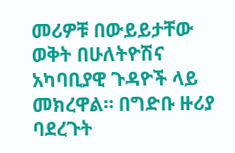መሪዎቹ በውይይታቸው ወቅት በሁለትዮሽና አካባቢያዊ ጉዳዮች ላይ መክረዋል። በግድቡ ዙሪያ ባደረጉት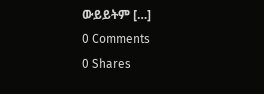ውይይትም […]
0 Comments
0 Shares